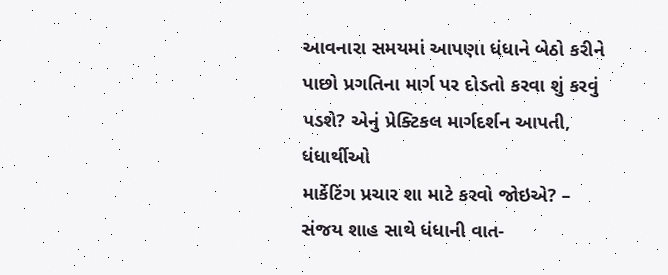આવનારા સમયમાં આપણા ધંધાને બેઠો કરીને પાછો પ્રગતિના માર્ગ પર દોડતો કરવા શું કરવું પડશે? એનું પ્રેક્ટિકલ માર્ગદર્શન આપતી, ધંધાર્થીઓ
માર્કેટિંગ પ્રચાર શા માટે કરવો જોઇએ? – સંજય શાહ સાથે ધંધાની વાત-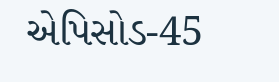એપિસોડ-45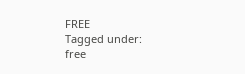FREE
Tagged under:
free